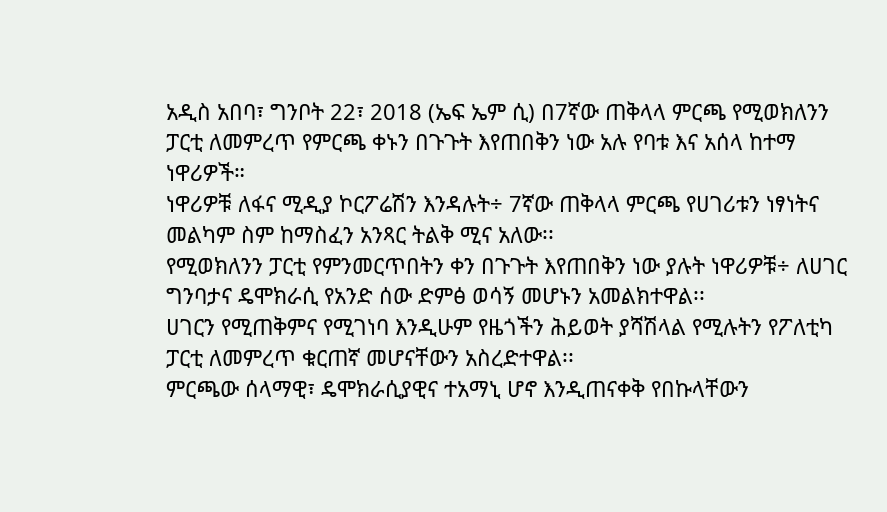አዲስ አበባ፣ ግንቦት 22፣ 2018 (ኤፍ ኤም ሲ) በ7ኛው ጠቅላላ ምርጫ የሚወክለንን ፓርቲ ለመምረጥ የምርጫ ቀኑን በጉጉት እየጠበቅን ነው አሉ የባቱ እና አሰላ ከተማ ነዋሪዎች።
ነዋሪዎቹ ለፋና ሚዲያ ኮርፖሬሽን እንዳሉት÷ 7ኛው ጠቅላላ ምርጫ የሀገሪቱን ነፃነትና መልካም ስም ከማስፈን አንጻር ትልቅ ሚና አለው፡፡
የሚወክለንን ፓርቲ የምንመርጥበትን ቀን በጉጉት እየጠበቅን ነው ያሉት ነዋሪዎቹ÷ ለሀገር ግንባታና ዴሞክራሲ የአንድ ሰው ድምፅ ወሳኝ መሆኑን አመልክተዋል፡፡
ሀገርን የሚጠቅምና የሚገነባ እንዲሁም የዜጎችን ሕይወት ያሻሽላል የሚሉትን የፖለቲካ ፓርቲ ለመምረጥ ቁርጠኛ መሆናቸውን አስረድተዋል፡፡
ምርጫው ሰላማዊ፣ ዴሞክራሲያዊና ተአማኒ ሆኖ እንዲጠናቀቅ የበኩላቸውን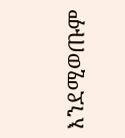እንደሚወጡም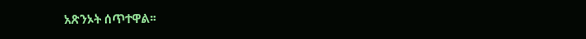አጽንኦት ሰጥተዋል፡፡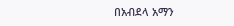በአብደላ አማን